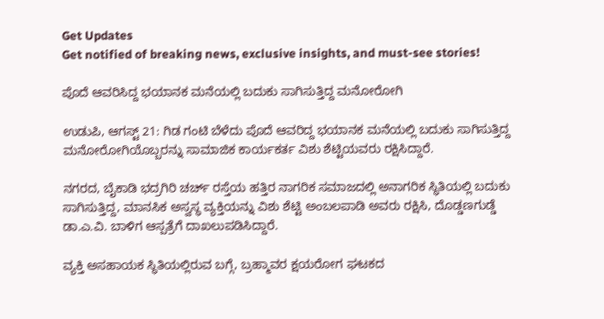Get Updates
Get notified of breaking news, exclusive insights, and must-see stories!

ಪೊದೆ ಆವರಿಸಿದ್ದ ಭಯಾನಕ ಮನೆಯಲ್ಲಿ ಬದುಕು ಸಾಗಿಸುತ್ತಿದ್ದ ಮನೋರೋಗಿ

ಉಡುಪಿ, ಆಗಸ್ಟ್ 21: ಗಿಡ ಗಂಟಿ ಬೆಳೆದು ಪೊದೆ ಆವರಿದ್ದ ಭಯಾನಕ ಮನೆಯಲ್ಲಿ ಬದುಕು ಸಾಗಿಸುತ್ತಿದ್ದ ಮನೋರೋಗಿಯೊಬ್ಬರನ್ನು ಸಾಮಾಜಿಕ ಕಾರ್ಯಕರ್ತ ವಿಶು ಶೆಟ್ಟಿಯವರು ರಕ್ಷಿಸಿದ್ದಾರೆ.

ನಗರದ, ಬೈಕಾಡಿ ಭದ್ರಗಿರಿ ಚರ್ಚ್ ರಸ್ತೆಯ ಹತ್ತಿರ ನಾಗರಿಕ ಸಮಾಜದಲ್ಲಿ ಅನಾಗರಿಕ ಸ್ಥಿತಿಯಲ್ಲಿ ಬದುಕು ಸಾಗಿಸುತ್ತಿದ್ದ, ಮಾನಸಿಕ ಅಸ್ವಸ್ಥ ವ್ಯಕ್ತಿಯನ್ನು ವಿಶು ಶೆಟ್ಟಿ ಅಂಬಲಪಾಡಿ ಅವರು ರಕ್ಷಿಸಿ, ದೊಡ್ಡಣಗುಡ್ಡೆ ಡಾ.ಎ.ವಿ. ಬಾಳಿಗ ಆಸ್ಪತ್ರೆಗೆ ದಾಖಲುಪಡಿಸಿದ್ದಾರೆ.

ವ್ಯಕ್ತಿ ಅಸಹಾಯಕ ಸ್ಥಿತಿಯಲ್ಲಿರುವ ಬಗ್ಗೆ, ಬ್ರಹ್ಮಾವರ ಕ್ಷಯರೋಗ ಘಟಕದ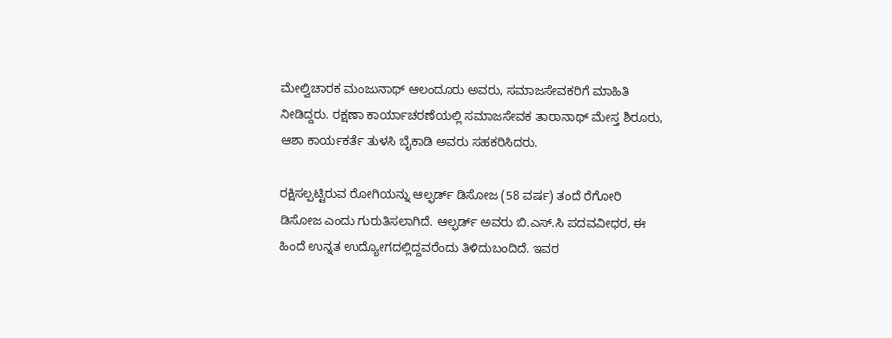ಮೇಲ್ವಿಚಾರಕ ಮಂಜುನಾಥ್ ಆಲಂದೂರು ಅವರು, ಸಮಾಜಸೇವಕರಿಗೆ ಮಾಹಿತಿ ನೀಡಿದ್ದರು. ರಕ್ಷಣಾ ಕಾರ್ಯಾಚರಣೆಯಲ್ಲಿ ಸಮಾಜಸೇವಕ ತಾರಾನಾಥ್ ಮೇಸ್ತ ಶಿರೂರು, ಆಶಾ ಕಾರ್ಯಕರ್ತೆ ತುಳಸಿ ಬೈಕಾಡಿ ಅವರು ಸಹಕರಿಸಿದರು.

ರಕ್ಷಿಸಲ್ಪಟ್ಟಿರುವ ರೋಗಿಯನ್ನು ಆಲ್ಫರ್ಡ್ ಡಿಸೋಜ (58 ವರ್ಷ) ತಂದೆ ರೆಗೋರಿ ಡಿಸೋಜ ಎಂದು ಗುರುತಿಸಲಾಗಿದೆ. ಆಲ್ಫರ್ಡ್ ಅವರು ಬಿ.ಎಸ್.ಸಿ ಪದವವೀಧರ, ಈ ಹಿಂದೆ ಉನ್ನತ ಉದ್ಯೋಗದಲ್ಲಿದ್ದವರೆಂದು ತಿಳಿದುಬಂದಿದೆ. ಇವರ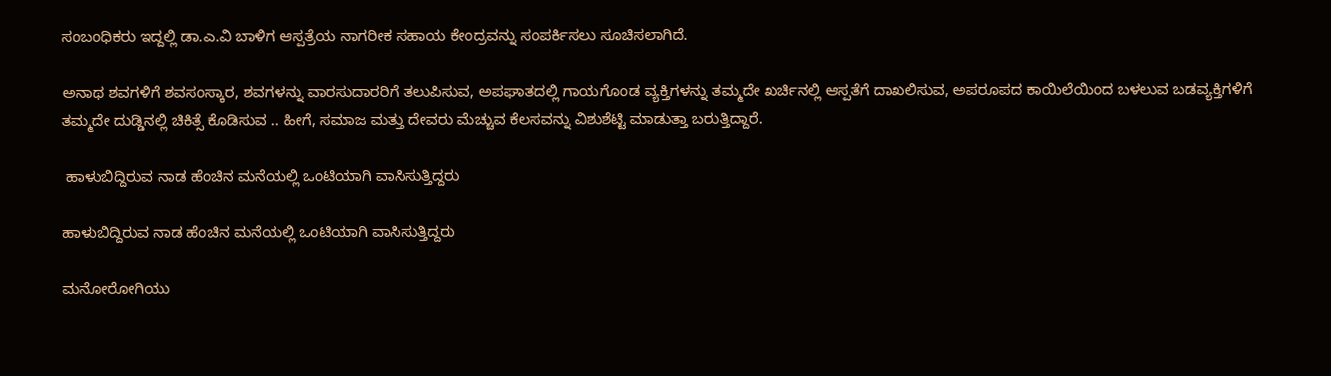ಸಂಬಂಧಿಕರು ಇದ್ದಲ್ಲಿ ಡಾ.ಎ.ವಿ ಬಾಳಿಗ ಆಸ್ಪತ್ರೆಯ ನಾಗರೀಕ ಸಹಾಯ ಕೇಂದ್ರವನ್ನು ಸಂಪರ್ಕಿಸಲು ಸೂಚಿಸಲಾಗಿದೆ.

ಅನಾಥ ಶವಗಳಿಗೆ ಶವಸಂಸ್ಕಾರ, ಶವಗಳನ್ನು ವಾರಸುದಾರರಿಗೆ ತಲುಪಿಸುವ, ಅಪಘಾತದಲ್ಲಿ ಗಾಯಗೊಂಡ ವ್ಯಕ್ತಿಗಳನ್ನು ತಮ್ಮದೇ ಖರ್ಚಿನಲ್ಲಿ ಆಸ್ಪತೆಗೆ ದಾಖಲಿಸುವ, ಅಪರೂಪದ ಕಾಯಿಲೆಯಿಂದ ಬಳಲುವ ಬಡವ್ಯಕ್ತಿಗಳಿಗೆ ತಮ್ಮದೇ ದುಡ್ಡಿನಲ್ಲಿ ಚಿಕಿತ್ಸೆ ಕೊಡಿಸುವ .. ಹೀಗೆ, ಸಮಾಜ ಮತ್ತು ದೇವರು ಮೆಚ್ಚುವ ಕೆಲಸವನ್ನು ವಿಶುಶೆಟ್ಟಿ ಮಾಡುತ್ತಾ ಬರುತ್ತಿದ್ದಾರೆ.

 ಹಾಳುಬಿದ್ದಿರುವ ನಾಡ ಹೆಂಚಿನ ಮನೆಯಲ್ಲಿ ಒಂಟಿಯಾಗಿ ವಾಸಿಸುತ್ತಿದ್ದರು

ಹಾಳುಬಿದ್ದಿರುವ ನಾಡ ಹೆಂಚಿನ ಮನೆಯಲ್ಲಿ ಒಂಟಿಯಾಗಿ ವಾಸಿಸುತ್ತಿದ್ದರು

ಮನೋರೋಗಿಯು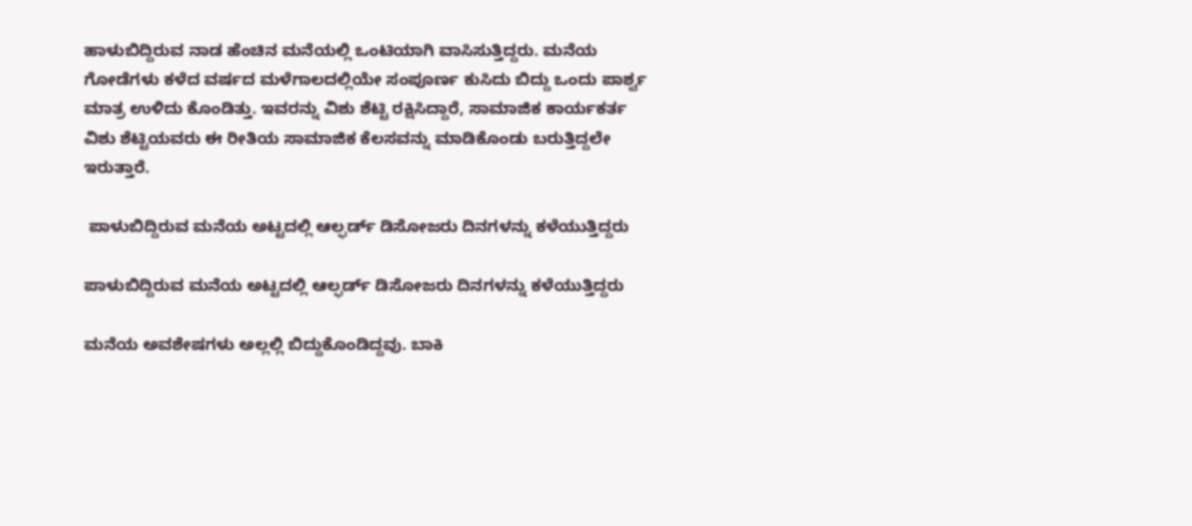ಹಾಳುಬಿದ್ದಿರುವ ನಾಡ ಹೆಂಚಿನ ಮನೆಯಲ್ಲಿ ಒಂಟಿಯಾಗಿ ವಾಸಿಸುತ್ತಿದ್ದರು. ಮನೆಯ ಗೋಡೆಗಳು ಕಳೆದ ವರ್ಷದ ಮಳೆಗಾಲದಲ್ಲಿಯೇ ಸಂಪೂರ್ಣ ಕುಸಿದು ಬಿದ್ದು ಒಂದು ಪಾರ್ಶ್ವ ಮಾತ್ರ ಉಳಿದು ಕೊಂಡಿತ್ತು. ಇವರನ್ನು ವಿಶು ಶೆಟ್ಟಿ ರಕ್ಷಿಸಿದ್ದಾರೆ, ಸಾಮಾಜಿಕ ಕಾರ್ಯಕರ್ತ ವಿಶು ಶೆಟ್ಟಿಯವರು ಈ ರೀತಿಯ ಸಾಮಾಜಿಕ ಕೆಲಸವನ್ನು ಮಾಡಿಕೊಂಡು ಬರುತ್ತಿದ್ದಲೇ ಇರುತ್ತಾರೆ.

 ಪಾಳುಬಿದ್ದಿರುವ ಮನೆಯ ಅಟ್ಟದಲ್ಲಿ ಆಲ್ಫರ್ಡ್ ಡಿಸೋಜರು ದಿನಗಳನ್ನು ಕಳೆಯುತ್ತಿದ್ದರು

ಪಾಳುಬಿದ್ದಿರುವ ಮನೆಯ ಅಟ್ಟದಲ್ಲಿ ಆಲ್ಫರ್ಡ್ ಡಿಸೋಜರು ದಿನಗಳನ್ನು ಕಳೆಯುತ್ತಿದ್ದರು

ಮನೆಯ ಅವಶೇಷಗಳು ಅಲ್ಲಲ್ಲಿ ಬಿದ್ದುಕೊಂಡಿದ್ದವು. ಬಾಕಿ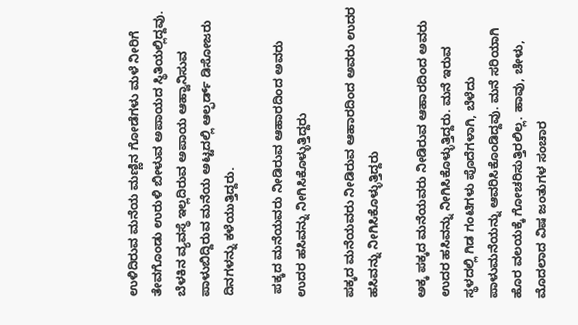ಉಳಿದಿರುವ ಮನೆಯ ಮಣ್ಣಿನ ಗೋಡೆಗಳು ಮಳೆ ನೀರಿಗೆ ತೇವಗೊಂಡು ಉರುಳಿ ಬೀಳುವ ಅಪಾಯದ ಸ್ಥಿತಿಯಲ್ಲಿದ್ದವು. ಬೆಳಕಿನ ವ್ಯವಸ್ಥೆ ಇಲ್ಲದಿರುವ ಅಪಾಯ ಆಹ್ವಾನಿಸುವ ಪಾಳುಬಿದ್ದಿರುವ ಮನೆಯ ಅಟ್ಟದಲ್ಲಿ ಆಲ್ಫರ್ಡ್ ಡಿಸೋಜರು ದಿನಗಳನ್ನು ಕಳೆಯುತ್ತಿದ್ದರು.

 ಪಕ್ಕದ ಮನೆಯವರು ನೀಡಿರುವ ಆಹಾರದಿಂದ ಅವರು ಉದರ ಹಸಿವನ್ನು ನೀಗಿಸಿಕೊಳ್ಳುತ್ತಿದ್ದರು

ಪಕ್ಕದ ಮನೆಯವರು ನೀಡಿರುವ ಆಹಾರದಿಂದ ಅವರು ಉದರ ಹಸಿವನ್ನು ನೀಗಿಸಿಕೊಳ್ಳುತ್ತಿದ್ದರು

ಅಕ್ಕ ಪಕ್ಕದ ಮನೆಯವರು ನೀಡಿರುವ ಆಹಾರದಿಂದ ಅವರು ಉದರ ಹಸಿವನ್ನು ನೀಗಿಸಿಕೊಳ್ಳುತ್ತಿದ್ದರು. ಮನೆ ಇರುವ ಸ್ಥಳದಲ್ಲಿ ಗಿಡ ಗಂಟಿಗಳು ಪೊದೆಗಳಾಗಿ, ಬೆಳೆದು ಪಾಳುಮನೆಯನ್ನು ಆವರಿಸಿಕೊಂಡಿದ್ದವು. ಮನೆ ಸರಿಯಾಗಿ ಹೊರ ವಲಯಕ್ಕೆ ಗೋಚರಿಸುತ್ತಿರಲಿಲ್ಲ. ಹಾವು, ಚೇಳು, ಮೊದಲಾದ ವಿಷ ಜಂತುಗಳ ಸಂಚಾರ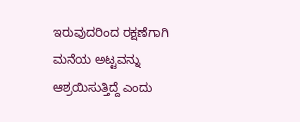ಇರುವುದರಿಂದ ರಕ್ಷಣೆಗಾಗಿ ಮನೆಯ ಅಟ್ಟವನ್ನು ಆಶ್ರಯಿಸುತ್ತಿದ್ದೆ ಎಂದು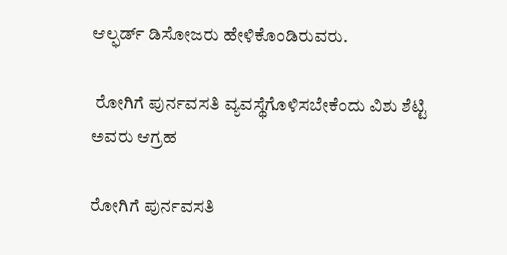ಆಲ್ಫರ್ಡ್ ಡಿಸೋಜರು ಹೇಳಿಕೊಂಡಿರುವರು.

 ರೋಗಿಗೆ ಪುರ್ನವಸತಿ ವ್ಯವಸ್ಥೆಗೊಳಿಸಬೇಕೆಂದು ವಿಶು ಶೆಟ್ಟಿ ಅವರು ಆಗ್ರಹ

ರೋಗಿಗೆ ಪುರ್ನವಸತಿ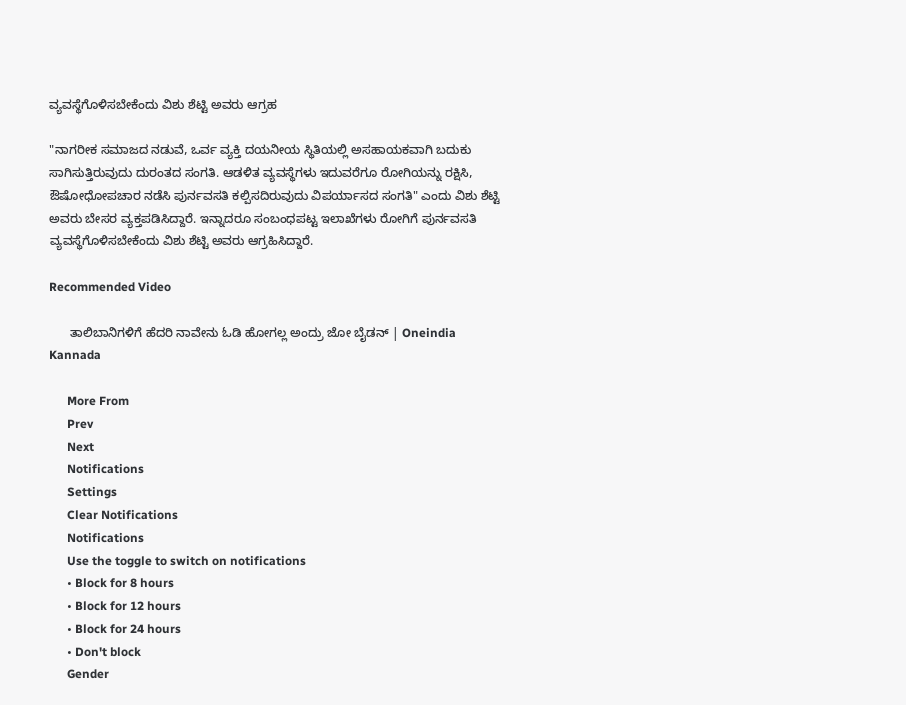ವ್ಯವಸ್ಥೆಗೊಳಿಸಬೇಕೆಂದು ವಿಶು ಶೆಟ್ಟಿ ಅವರು ಆಗ್ರಹ

"ನಾಗರೀಕ ಸಮಾಜದ ನಡುವೆ, ಒರ್ವ ವ್ಯಕ್ತಿ ದಯನೀಯ ಸ್ಥಿತಿಯಲ್ಲಿ ಅಸಹಾಯಕವಾಗಿ ಬದುಕು ಸಾಗಿಸುತ್ತಿರುವುದು ದುರಂತದ ಸಂಗತಿ. ಆಡಳಿತ ವ್ಯವಸ್ಥೆಗಳು ಇದುವರೆಗೂ ರೋಗಿಯನ್ನು ರಕ್ಷಿಸಿ, ಔಷೋಧೋಪಚಾರ ನಡೆಸಿ ಪುರ್ನವಸತಿ ಕಲ್ಪಿಸದಿರುವುದು ವಿಪರ್ಯಾಸದ ಸಂಗತಿ" ಎಂದು ವಿಶು ಶೆಟ್ಟಿ ಅವರು ಬೇಸರ ವ್ಯಕ್ತಪಡಿಸಿದ್ದಾರೆ. ಇನ್ನಾದರೂ ಸಂಬಂಧಪಟ್ಟ ಇಲಾಖೆಗಳು ರೋಗಿಗೆ ಪುರ್ನವಸತಿ ವ್ಯವಸ್ಥೆಗೊಳಿಸಬೇಕೆಂದು ವಿಶು ಶೆಟ್ಟಿ ಅವರು ಆಗ್ರಹಿಸಿದ್ದಾರೆ.

Recommended Video

      ತಾಲಿಬಾನಿಗಳಿಗೆ ಹೆದರಿ ನಾವೇನು ಓಡಿ ಹೋಗಲ್ಲ ಅಂದ್ರು ಜೋ ಬೈಡನ್ | Oneindia Kannada

      More From
      Prev
      Next
      Notifications
      Settings
      Clear Notifications
      Notifications
      Use the toggle to switch on notifications
      • Block for 8 hours
      • Block for 12 hours
      • Block for 24 hours
      • Don't block
      Gender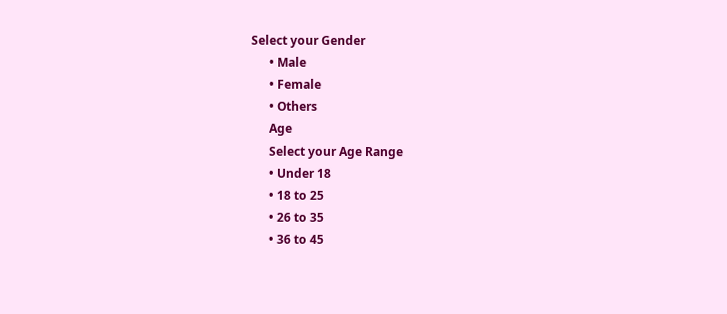Select your Gender
      • Male
      • Female
      • Others
      Age
      Select your Age Range
      • Under 18
      • 18 to 25
      • 26 to 35
      • 36 to 45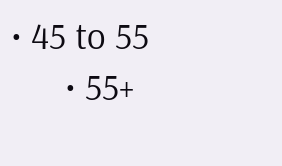• 45 to 55
      • 55+